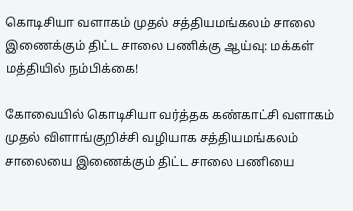கொடிசியா வளாகம் முதல் சத்தியமங்கலம் சாலை இணைக்கும் திட்ட சாலை பணிக்கு ஆய்வு: மக்கள் மத்தியில் நம்பிக்கை!

கோவையில் கொடிசியா வர்த்தக கண்காட்சி வளாகம் முதல் விளாங்குறிச்சி வழியாக சத்தியமங்கலம் சாலையை இணைக்கும் திட்ட சாலை பணியை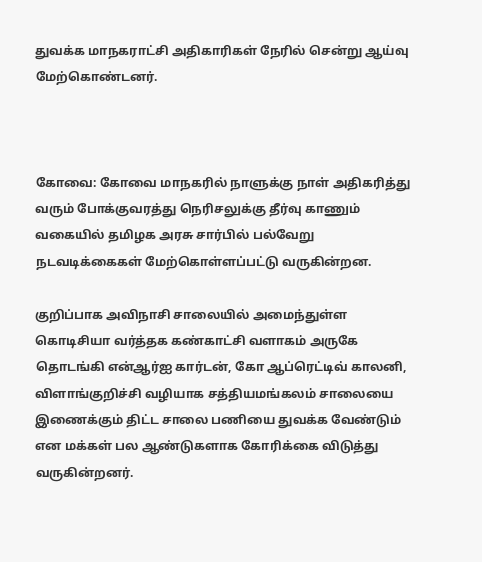துவக்க மாநகராட்சி அதிகாரிகள் நேரில் சென்று ஆய்வு மேற்கொண்டனர்.



கோவை: கோவை மாநகரில் நாளுக்கு நாள் அதிகரித்து வரும் போக்குவரத்து நெரிசலுக்கு தீர்வு காணும் வகையில் தமிழக அரசு சார்பில் பல்வேறு நடவடிக்கைகள் மேற்கொள்ளப்பட்டு வருகின்றன.

குறிப்பாக அவிநாசி சாலையில் அமைந்துள்ள கொடிசியா வர்த்தக கண்காட்சி வளாகம் அருகே தொடங்கி என்ஆர்ஐ கார்டன், கோ ஆப்ரெட்டிவ் காலனி, விளாங்குறிச்சி வழியாக சத்தியமங்கலம் சாலையை இணைக்கும் திட்ட சாலை பணியை துவக்க வேண்டும் என மக்கள் பல ஆண்டுகளாக கோரிக்கை விடுத்து வருகின்றனர்.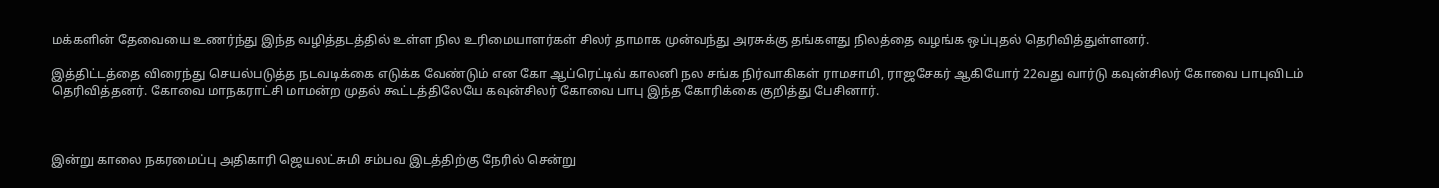மக்களின் தேவையை உணர்ந்து இந்த வழித்தடத்தில் உள்ள நில உரிமையாளர்கள் சிலர் தாமாக முன்வந்து அரசுக்கு தங்களது நிலத்தை வழங்க ஒப்புதல் தெரிவித்துள்ளனர்.

இத்திட்டத்தை விரைந்து செயல்படுத்த நடவடிக்கை எடுக்க வேண்டும் என கோ ஆப்ரெட்டிவ் காலனி நல சங்க நிர்வாகிகள் ராமசாமி, ராஜசேகர் ஆகியோர் 22வது வார்டு கவுன்சிலர் கோவை பாபுவிடம் தெரிவித்தனர். கோவை மாநகராட்சி மாமன்ற முதல் கூட்டத்திலேயே கவுன்சிலர் கோவை பாபு இந்த கோரிக்கை குறித்து பேசினார்.



இன்று காலை நகரமைப்பு அதிகாரி ஜெயலட்சுமி சம்பவ இடத்திற்கு நேரில் சென்று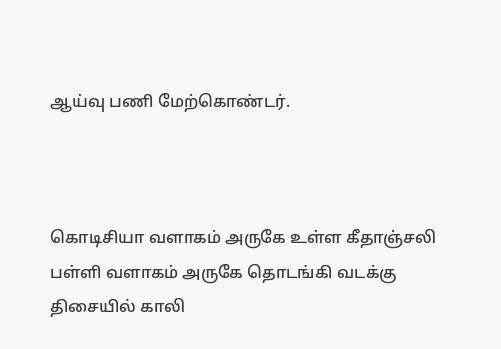ஆய்வு பணி மேற்கொண்டர்.



கொடிசியா வளாகம் அருகே உள்ள கீதாஞ்சலி பள்ளி வளாகம் அருகே தொடங்கி வடக்கு திசையில் காலி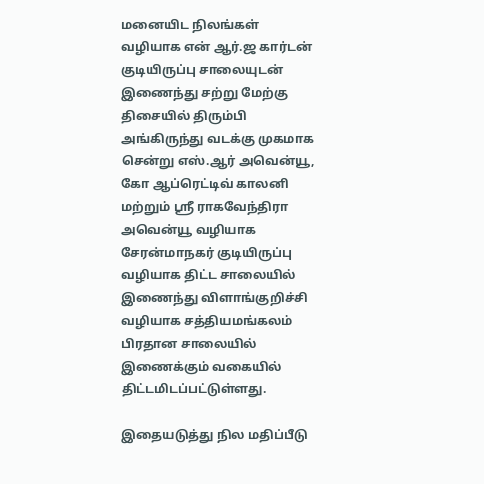மனையிட நிலங்கள் வழியாக என் ஆர்.ஜ கார்டன் குடியிருப்பு சாலையுடன் இணைந்து சற்று மேற்கு திசையில் திரும்பி அங்கிருந்து வடக்கு முகமாக சென்று எஸ்.ஆர் அவென்யூ, கோ ஆப்ரெட்டிவ் காலனி மற்றும் ஸ்ரீ ராகவேந்திரா அவென்யூ வழியாக சேரன்மாநகர் குடியிருப்பு வழியாக திட்ட சாலையில் இணைந்து விளாங்குறிச்சி வழியாக சத்தியமங்கலம் பிரதான சாலையில் இணைக்கும் வகையில் திட்டமிடப்பட்டுள்ளது.

இதையடுத்து நில மதிப்பீடு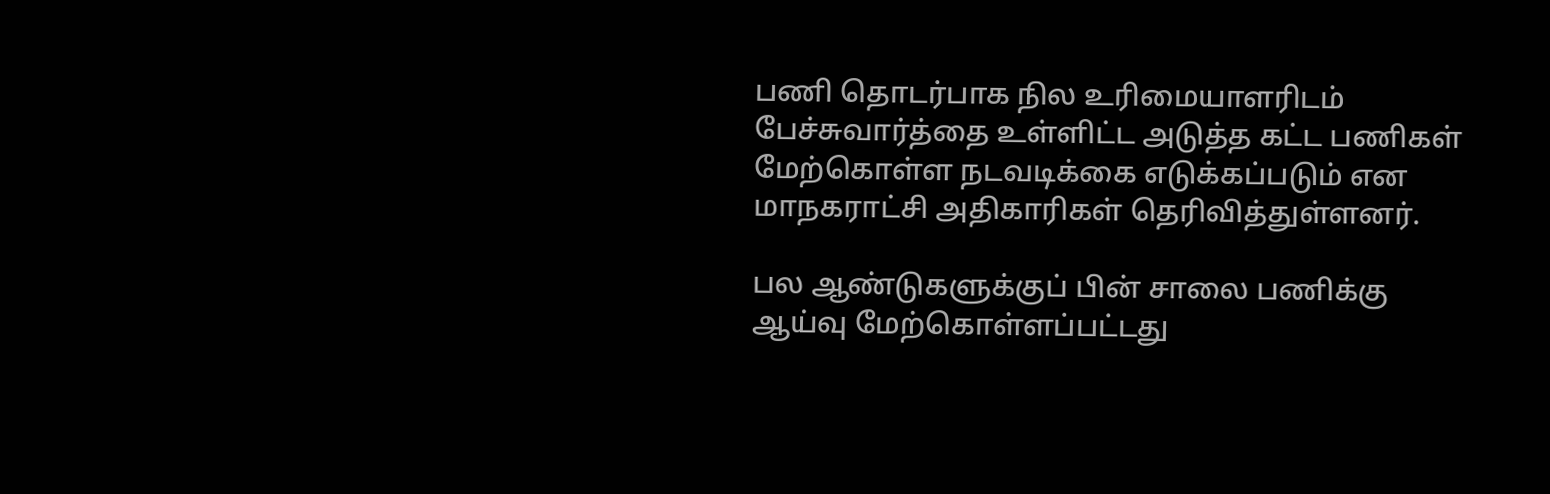பணி தொடர்பாக நில உரிமையாளரிடம் பேச்சுவார்த்தை உள்ளிட்ட அடுத்த கட்ட பணிகள் மேற்கொள்ள நடவடிக்கை எடுக்கப்படும் என மாநகராட்சி அதிகாரிகள் தெரிவித்துள்ளனர்.

பல ஆண்டுகளுக்குப் பின் சாலை பணிக்கு ஆய்வு மேற்கொள்ளப்பட்டது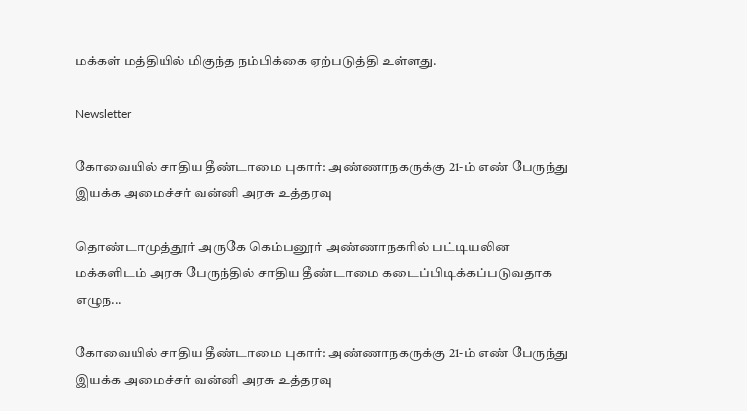மக்கள் மத்தியில் மிகுந்த நம்பிக்கை ஏற்படுத்தி உள்ளது.

Newsletter

கோவையில் சாதிய தீண்டாமை புகார்: அண்ணாநகருக்கு 21-ம் எண் பேருந்து இயக்க அமைச்சர் வன்னி அரசு உத்தரவு

தொண்டாமுத்தூர் அருகே கெம்பனூர் அண்ணாநகரில் பட்டியலின மக்களிடம் அரசு பேருந்தில் சாதிய தீண்டாமை கடைப்பிடிக்கப்படுவதாக எழுந...

கோவையில் சாதிய தீண்டாமை புகார்: அண்ணாநகருக்கு 21-ம் எண் பேருந்து இயக்க அமைச்சர் வன்னி அரசு உத்தரவு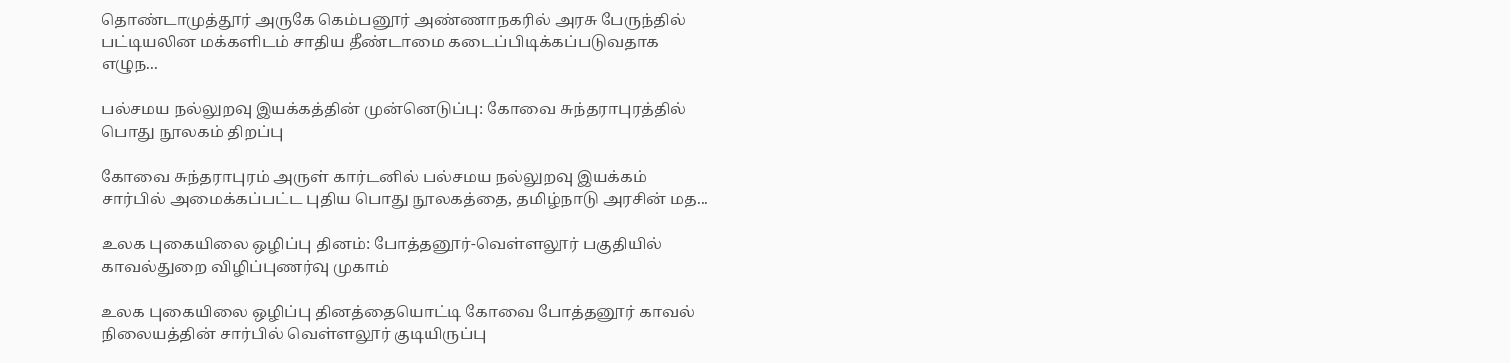தொண்டாமுத்தூர் அருகே கெம்பனூர் அண்ணாநகரில் அரசு பேருந்தில் பட்டியலின மக்களிடம் சாதிய தீண்டாமை கடைப்பிடிக்கப்படுவதாக எழுந...

பல்சமய நல்லுறவு இயக்கத்தின் முன்னெடுப்பு: கோவை சுந்தராபுரத்தில் பொது நூலகம் திறப்பு

கோவை சுந்தராபுரம் அருள் கார்டனில் பல்சமய நல்லுறவு இயக்கம் சார்பில் அமைக்கப்பட்ட புதிய பொது நூலகத்தை, தமிழ்நாடு அரசின் மத...

உலக புகையிலை ஒழிப்பு தினம்: போத்தனூர்-வெள்ளலூர் பகுதியில் காவல்துறை விழிப்புணர்வு முகாம்

உலக புகையிலை ஒழிப்பு தினத்தையொட்டி கோவை போத்தனூர் காவல் நிலையத்தின் சார்பில் வெள்ளலூர் குடியிருப்பு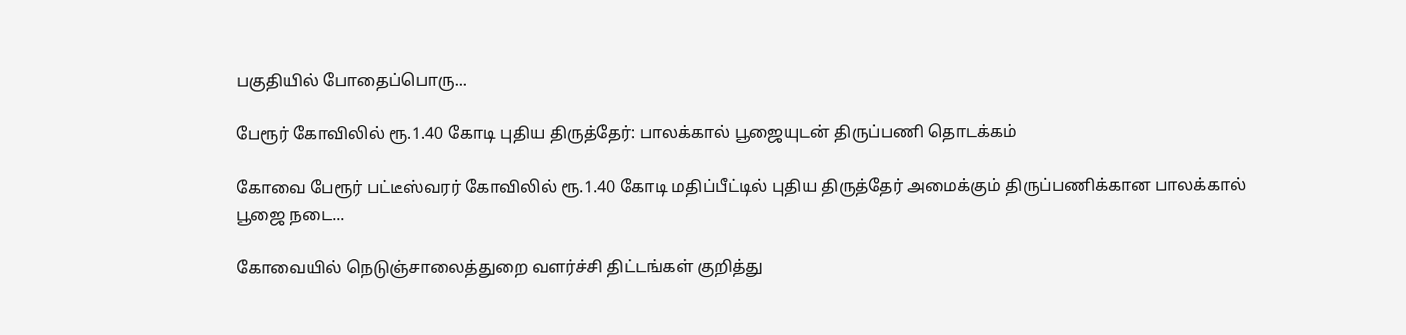பகுதியில் போதைப்பொரு...

பேரூர் கோவிலில் ரூ.1.40 கோடி புதிய திருத்தேர்: பாலக்கால் பூஜையுடன் திருப்பணி தொடக்கம்

கோவை பேரூர் பட்டீஸ்வரர் கோவிலில் ரூ.1.40 கோடி மதிப்பீட்டில் புதிய திருத்தேர் அமைக்கும் திருப்பணிக்கான பாலக்கால் பூஜை நடை...

கோவையில் நெடுஞ்சாலைத்துறை வளர்ச்சி திட்டங்கள் குறித்து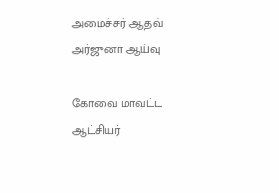அமைச்சர் ஆதவ் அர்ஜுனா ஆய்வு

கோவை மாவட்ட ஆட்சியர்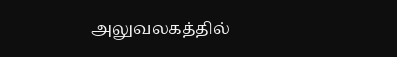அலுவலகத்தில்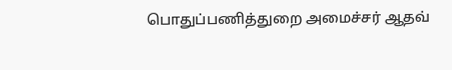பொதுப்பணித்துறை அமைச்சர் ஆதவ்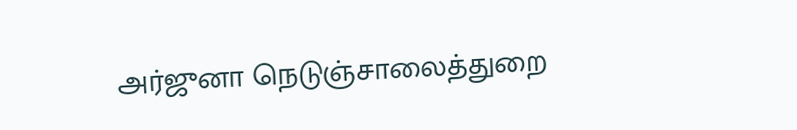அர்ஜுனா நெடுஞ்சாலைத்துறை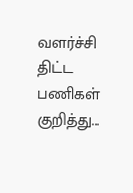வளர்ச்சி திட்ட பணிகள் குறித்து...